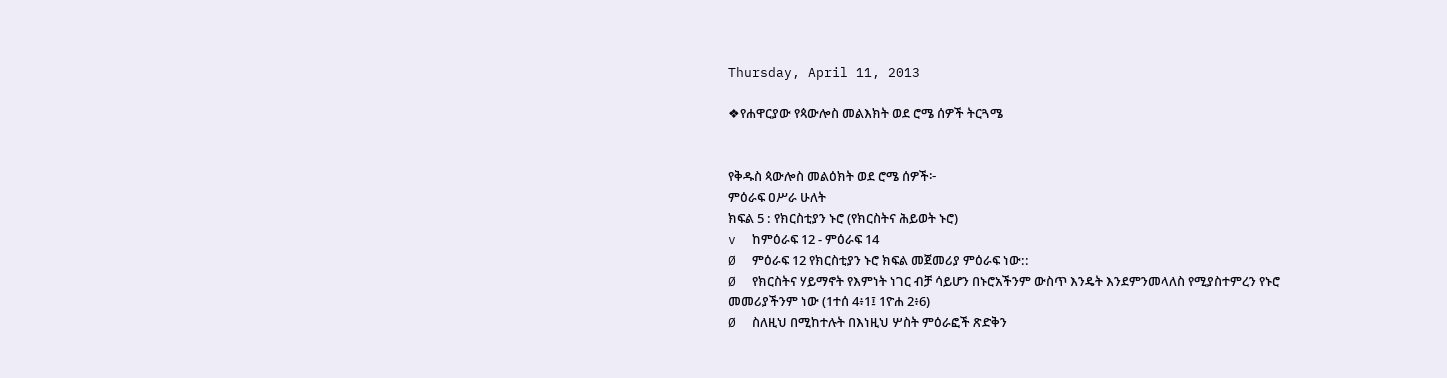Thursday, April 11, 2013

❖የሐዋርያው የጳውሎስ መልእክት ወደ ሮሜ ሰዎች ትርጓሜ


የቅዱስ ጳውሎስ መልዕክት ወደ ሮሜ ሰዎች፦
ምዕራፍ ዐሥራ ሁለት
ክፍል 5 : የክርስቲያን ኑሮ (የክርስትና ሕይወት ኑሮ)
v  ከምዕራፍ 12 - ምዕራፍ 14
Ø  ምዕራፍ 12 የክርስቲያን ኑሮ ክፍል መጀመሪያ ምዕራፍ ነው::
Ø  የክርስትና ሃይማኖት የእምነት ነገር ብቻ ሳይሆን በኑሮአችንም ውስጥ እንዴት እንደምንመላለስ የሚያስተምረን የኑሮ መመሪያችንም ነው (1ተሰ 4፥1፤ 1ዮሐ 2፥6)
Ø  ስለዚህ በሚከተሉት በእነዚህ ሦስት ምዕራፎች ጽድቅን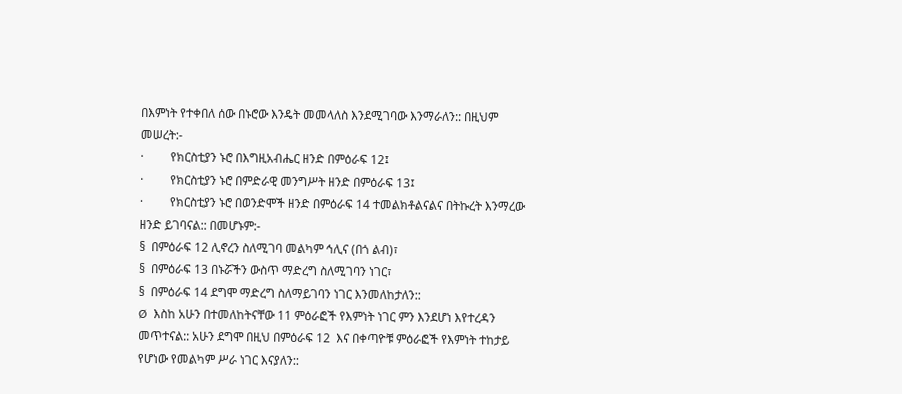በእምነት የተቀበለ ሰው በኑሮው እንዴት መመላለስ እንደሚገባው እንማራለን:: በዚህም መሠረት:-
·         የክርስቲያን ኑሮ በእግዚአብሔር ዘንድ በምዕራፍ 12፤
·         የክርስቲያን ኑሮ በምድራዊ መንግሥት ዘንድ በምዕራፍ 13፤
·         የክርስቲያን ኑሮ በወንድሞች ዘንድ በምዕራፍ 14 ተመልክቶልናልና በትኩረት እንማረው ዘንድ ይገባናል:: በመሆኑም:-
§  በምዕራፍ 12 ሊኖረን ስለሚገባ መልካም ኅሊና (በጎ ልብ)፣
§  በምዕራፍ 13 በኑሯችን ውስጥ ማድረግ ስለሚገባን ነገር፣
§  በምዕራፍ 14 ደግሞ ማድረግ ስለማይገባን ነገር እንመለከታለን::
Ø  እስከ አሁን በተመለከትናቸው 11 ምዕራፎች የእምነት ነገር ምን እንደሆነ እየተረዳን መጥተናል:: አሁን ደግሞ በዚህ በምዕራፍ 12  እና በቀጣዮቹ ምዕራፎች የእምነት ተከታይ የሆነው የመልካም ሥራ ነገር እናያለን::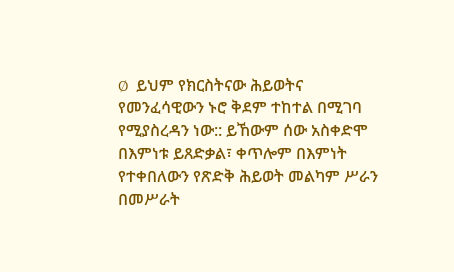Ø  ይህም የክርስትናው ሕይወትና የመንፈሳዊውን ኑሮ ቅደም ተከተል በሚገባ የሚያስረዳን ነው:: ይኸውም ሰው አስቀድሞ በእምነቱ ይጸድቃል፣ ቀጥሎም በእምነት የተቀበለውን የጽድቅ ሕይወት መልካም ሥራን በመሥራት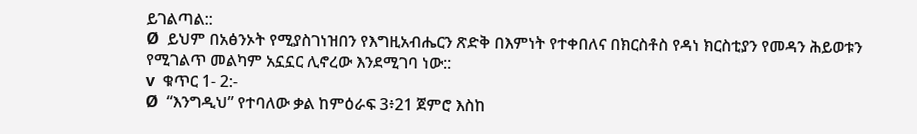ይገልጣል::
Ø  ይህም በአፅንኦት የሚያስገነዝበን የእግዚአብሔርን ጽድቅ በእምነት የተቀበለና በክርስቶስ የዳነ ክርስቲያን የመዳን ሕይወቱን የሚገልጥ መልካም አኗኗር ሊኖረው እንደሚገባ ነው::
v  ቁጥር 1- 2:-
Ø  “እንግዲህ” የተባለው ቃል ከምዕራፍ 3፥21 ጀምሮ እስከ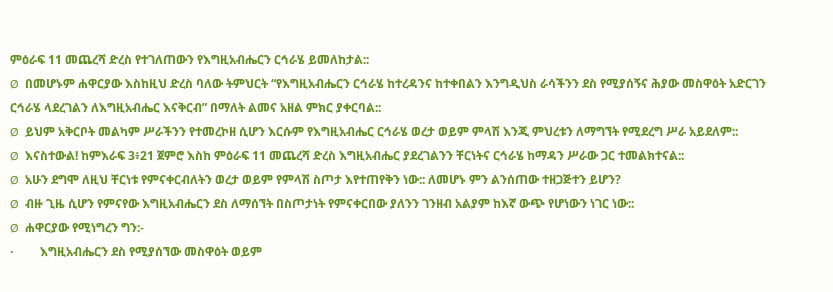ምዕራፍ 11 መጨረሻ ድረስ የተገለጠውን የእግዚአብሔርን ርኅራሄ ይመለከታል::
Ø  በመሆኑም ሐዋርያው እስከዚህ ድረስ ባለው ትምህርት “የእግዚአብሔርን ርኅራሄ ከተረዳንና ከተቀበልን እንግዲህስ ራሳችንን ደስ የሚያሰኝና ሕያው መስዋዕት አድርገን ርኅራሄ ላደረገልን ለእግዚአብሔር እናቅርብ” በማለት ልመና አዘል ምክር ያቀርባል::
Ø  ይህም አቅርቦት መልካም ሥራችንን የተመረኮዘ ሲሆን እርሱም የእግዚአብሔር ርኅራሄ ወረታ ወይም ምላሽ እንጂ ምህረቱን ለማግኘት የሚደረግ ሥራ አይደለም::
Ø  እናስተውል! ከምእራፍ 3፥21 ጀምሮ እስከ ምዕራፍ 11 መጨረሻ ድረስ እግዚአብሔር ያደረገልንን ቸርነትና ርኅራሄ ከማዳን ሥራው ጋር ተመልክተናል::
Ø  አሁን ደግሞ ለዚህ ቸርነቱ የምናቀርብለትን ወረታ ወይም የምላሽ ስጦታ እየተጠየቅን ነው:: ለመሆኑ ምን ልንሰጠው ተዘጋጅተን ይሆን?
Ø  ብዙ ጊዜ ሲሆን የምናየው እግዚአብሔርን ደስ ለማሰኘት በስጦታነት የምናቀርበው ያለንን ገንዘብ አልያም ከእኛ ውጭ የሆነውን ነገር ነው::
Ø  ሐዋርያው የሚነግረን ግን:-
·         እግዚአብሔርን ደስ የሚያሰኘው መስዋዕት ወይም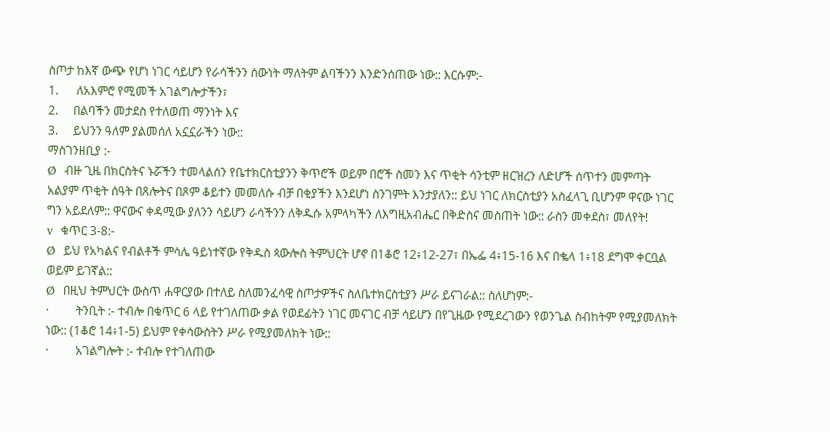ስጦታ ከእኛ ውጭ የሆነ ነገር ሳይሆን የራሳችንን ሰውነት ማለትም ልባችንን እንድንሰጠው ነው:: እርሱም:-
1.      ለአእምሮ የሚመች አገልግሎታችን፣
2.     በልባችን መታደስ የተለወጠ ማንነት እና
3.     ይህንን ዓለም ያልመሰለ አኗኗራችን ነው::
ማስገንዘቢያ :-
Ø  ብዙ ጊዜ በክርስትና ኑሯችን ተመላልሰን የቤተክርስቲያንን ቅጥሮች ወይም በሮች ስመን እና ጥቂት ሳንቲም ዘርዝረን ለድሆች ሰጥተን መምጣት አልያም ጥቂት ሰዓት በጸሎትና በጾም ቆይተን መመለሱ ብቻ በቂያችን እንደሆነ ስንገምት እንታያለን:: ይህ ነገር ለክርስቲያን አስፈላጊ ቢሆንም ዋናው ነገር ግን አይደለም:: ዋናውና ቀዳሚው ያለንን ሳይሆን ራሳችንን ለቅዱሱ አምላካችን ለእግዚአብሔር በቅድስና መስጠት ነው:: ራስን መቀደስ፣ መለየት!
v  ቁጥር 3-8:-
Ø  ይህ የአካልና የብልቶች ምሳሌ ዓይነተኛው የቅዱስ ጳውሎስ ትምህርት ሆኖ በ1ቆሮ 12፥12-27፣ በኤፌ 4፥15-16 እና በቈላ 1፥18 ደግሞ ቀርቧል ወይም ይገኛል::
Ø  በዚህ ትምህርት ውስጥ ሐዋርያው በተለይ ስለመንፈሳዊ ስጦታዎችና ስለቤተክርስቲያን ሥራ ይናገራል:: ስለሆነም:-
·         ትንቢት :- ተብሎ በቁጥር 6 ላይ የተገለጠው ቃል የወደፊትን ነገር መናገር ብቻ ሳይሆን በየጊዜው የሚደረገውን የወንጌል ስብከትም የሚያመለክት ነው:: (1ቆሮ 14፥1-5) ይህም የቀሳውስትን ሥራ የሚያመለክት ነው::
·         አገልግሎት :- ተብሎ የተገለጠው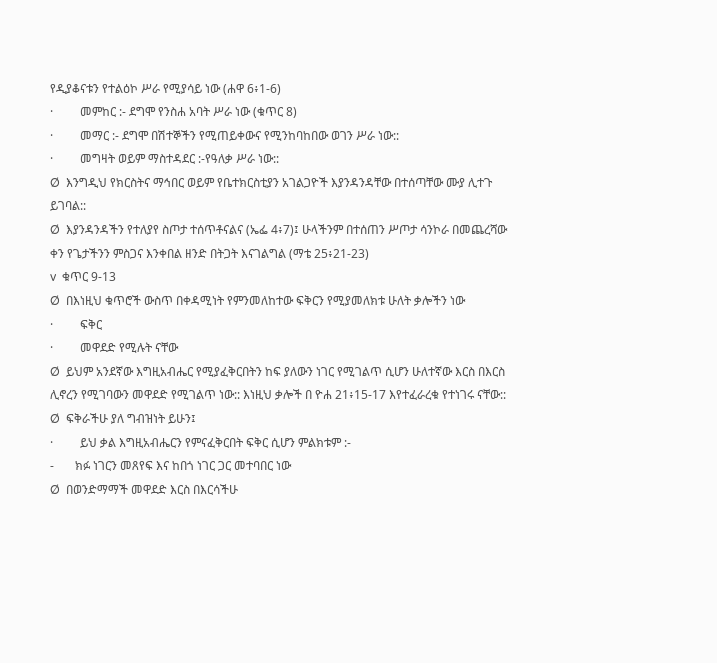የዲያቆናቱን የተልዕኮ ሥራ የሚያሳይ ነው (ሐዋ 6፥1-6)
·         መምከር :- ደግሞ የንስሐ አባት ሥራ ነው (ቁጥር 8)
·         መማር :- ደግሞ በሽተኞችን የሚጠይቀውና የሚንከባከበው ወገን ሥራ ነው::
·         መግዛት ወይም ማስተዳደር :-የዓለቃ ሥራ ነው::
Ø  እንግዲህ የክርስትና ማኅበር ወይም የቤተክርስቲያን አገልጋዮች እያንዳንዳቸው በተሰጣቸው ሙያ ሊተጉ ይገባል::
Ø  እያንዳንዳችን የተለያየ ስጦታ ተሰጥቶናልና (ኤፌ 4፥7)፤ ሁላችንም በተሰጠን ሥጦታ ሳንኮራ በመጨረሻው ቀን የጌታችንን ምስጋና እንቀበል ዘንድ በትጋት እናገልግል (ማቴ 25፥21-23)
v  ቁጥር 9-13
Ø  በእነዚህ ቁጥሮች ውስጥ በቀዳሚነት የምንመለከተው ፍቅርን የሚያመለክቱ ሁለት ቃሎችን ነው
·         ፍቅር
·         መዋደድ የሚሉት ናቸው
Ø  ይህም አንደኛው እግዚአብሔር የሚያፈቅርበትን ከፍ ያለውን ነገር የሚገልጥ ሲሆን ሁለተኛው እርስ በእርስ ሊኖረን የሚገባውን መዋደድ የሚገልጥ ነው:: እነዚህ ቃሎች በ ዮሐ 21፥15-17 እየተፈራረቁ የተነገሩ ናቸው::
Ø  ፍቅራችሁ ያለ ግብዝነት ይሁን፤
·         ይህ ቃል እግዚአብሔርን የምናፈቅርበት ፍቅር ሲሆን ምልክቱም :-
-       ክፉ ነገርን መጸየፍ እና ከበጎ ነገር ጋር መተባበር ነው
Ø  በወንድማማች መዋደድ እርስ በእርሳችሁ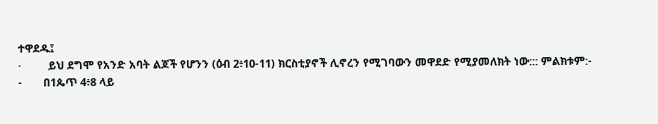ተዋደዱ፤
·         ይህ ደግሞ የአንድ አባት ልጆች የሆንን (ዕብ 2፥10-11) ክርስቲያኖች ሊኖረን የሚገባውን መዋደድ የሚያመለክት ነው::: ምልክቱም:-
-       በ1ጴጥ 4፥8 ላይ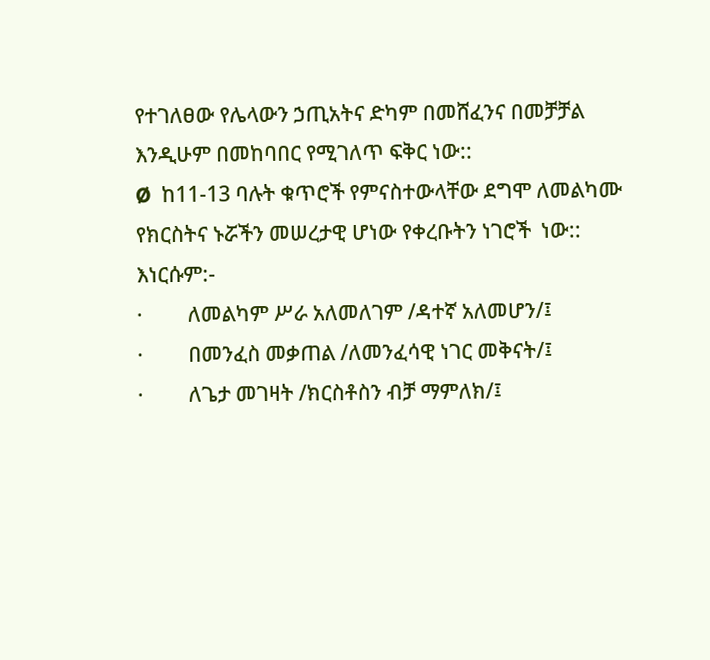የተገለፀው የሌላውን ኃጢአትና ድካም በመሸፈንና በመቻቻል እንዲሁም በመከባበር የሚገለጥ ፍቅር ነው::
Ø  ከ11-13 ባሉት ቁጥሮች የምናስተውላቸው ደግሞ ለመልካሙ የክርስትና ኑሯችን መሠረታዊ ሆነው የቀረቡትን ነገሮች  ነው:: እነርሱም:-
·         ለመልካም ሥራ አለመለገም /ዳተኛ አለመሆን/፤
·         በመንፈስ መቃጠል /ለመንፈሳዊ ነገር መቅናት/፤
·         ለጌታ መገዛት /ክርስቶስን ብቻ ማምለክ/፤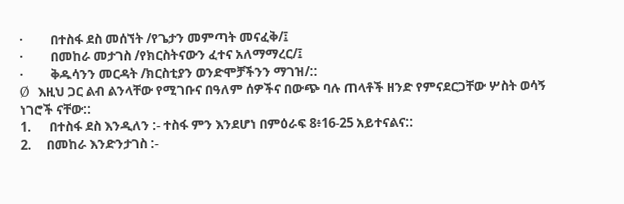·         በተስፋ ደስ መሰኘት /የጌታን መምጣት መናፈቅ/፤
·         በመከራ መታገስ /የክርስትናውን ፈተና አለማማረር/፤
·         ቅዱሳንን መርዳት /ክርስቲያን ወንድሞቻችንን ማገዝ/::
Ø  እዚህ ጋር ልብ ልንላቸው የሚገቡና በዓለም ሰዎችና በውጭ ባሉ ጠላቶች ዘንድ የምናደርጋቸው ሦስት ወሳኝ ነገሮች ናቸው::
1.      በተስፋ ደስ እንዲለን :- ተስፋ ምን እንደሆነ በምዕራፍ 8፥16-25 አይተናልና::
2.     በመከራ እንድንታገስ :-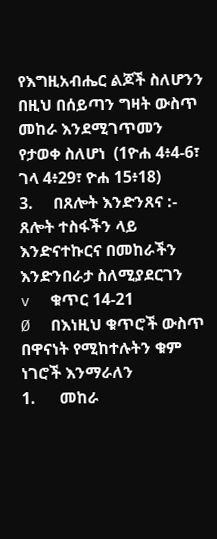የእግዚአብሔር ልጆች ስለሆንን በዚህ በሰይጣን ግዛት ውስጥ መከራ እንደሚገጥመን የታወቀ ስለሆነ  (1ዮሐ 4፥4-6፣ ገላ 4፥29፣ ዮሐ 15፥18)
3.     በጸሎት እንድንጸና :- ጸሎት ተስፋችን ላይ እንድናተኩርና በመከራችን እንድንበራታ ስለሚያደርገን
v  ቁጥር 14-21
Ø  በእነዚህ ቁጥሮች ውስጥ በዋናነት የሚከተሉትን ቁም ነገሮች እንማራለን
1.      መከራ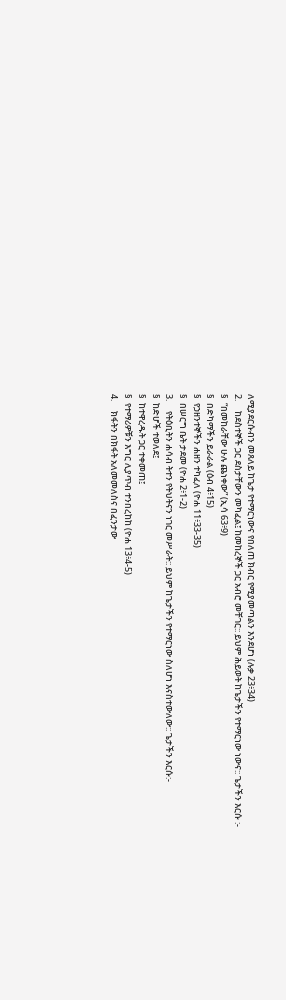ለሚያደርሱብን መጸለይ ከጌታ የተማርነውና የበለጠ ክብር የሚያመጣልን እንደሆነ (ሉቃ 23፥34)
2.     ከደስተኞች ጋር ደስታቸውን መካፈል፤ ከመከረኞች ጋር አብሮ መቸገር:: ይህም ሕይወት ከጌታችን የተማርነው ነውና:: ጌታችን እርሱ :-
§  “በመከራቸው ሁሉ ጨነቀው” (ኢሳ 63፥9)
§  በድካማችን ይራራል (ዕብ 4፥15)
§  የኃዘንተኞችን ሐዘን ተካፈለ (ዮሐ 11፥33-35)
§  በሠርግ ቤት ታደመ (ዮሐ 2፥1-2)
3.     የትዕቢትን ሐሳብ ትተን የትህትናን ነገር መሥራት:: ይህም ከጌታችን የተማርነው ስለሆነ እናስተውለው:: ጌታችን እርሱ:-
§  ከድሆች ተወለደ፤
§  ከተዋረዱት ጋር ተቀመጠ፤
§  የተማሪዎቹን እግር ሊያጥብ ተንበረከከ (ዮሐ 13፥4-5)
4.     ክፋትን በክፋት አለመመለስና በፈንታው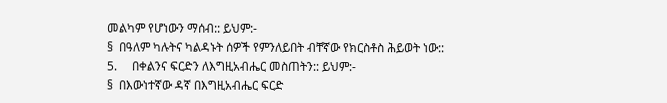መልካም የሆነውን ማሰብ:: ይህም:-
§  በዓለም ካሉትና ካልዳኑት ሰዎች የምንለይበት ብቸኛው የክርስቶስ ሕይወት ነው::
5.     በቀልንና ፍርድን ለእግዚአብሔር መስጠትን:: ይህም:-
§  በእውነተኛው ዳኛ በእግዚአብሔር ፍርድ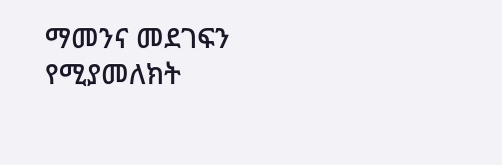ማመንና መደገፍን የሚያመለክት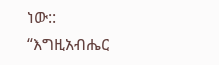ነው::
“እግዚአብሔር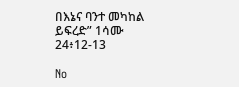በእኔና ባንተ መካከል ይፍረድ” 1ሳሙ 24፥12-13

No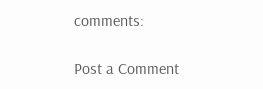comments:

Post a Comment